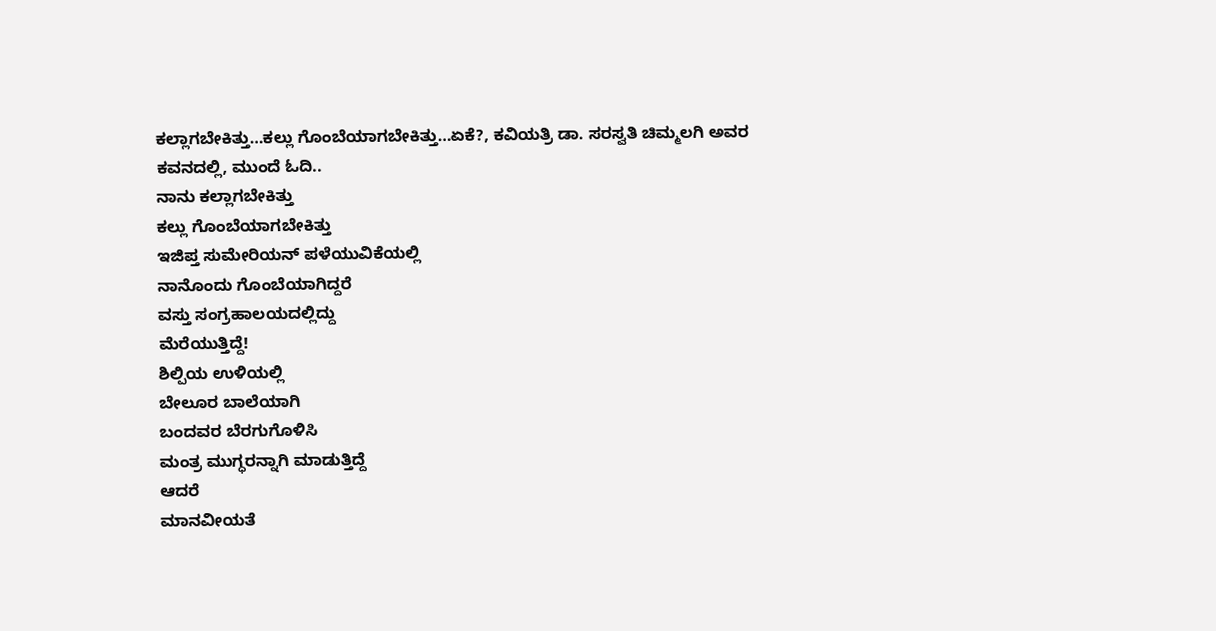ಕಲ್ಲಾಗಬೇಕಿತ್ತು…ಕಲ್ಲು ಗೊಂಬೆಯಾಗಬೇಕಿತ್ತು…ಏಕೆ?, ಕವಿಯತ್ರಿ ಡಾ. ಸರಸ್ವತಿ ಚಿಮ್ಮಲಗಿ ಅವರ ಕವನದಲ್ಲಿ, ಮುಂದೆ ಓದಿ..
ನಾನು ಕಲ್ಲಾಗಬೇಕಿತ್ತು
ಕಲ್ಲು ಗೊಂಬೆಯಾಗಬೇಕಿತ್ತು
ಇಜಿಪ್ತ ಸುಮೇರಿಯನ್ ಪಳೆಯುವಿಕೆಯಲ್ಲಿ
ನಾನೊಂದು ಗೊಂಬೆಯಾಗಿದ್ದರೆ
ವಸ್ತು ಸಂಗ್ರಹಾಲಯದಲ್ಲಿದ್ದು
ಮೆರೆಯುತ್ತಿದ್ದೆ!
ಶಿಲ್ಪಿಯ ಉಳಿಯಲ್ಲಿ
ಬೇಲೂರ ಬಾಲೆಯಾಗಿ
ಬಂದವರ ಬೆರಗುಗೊಳಿಸಿ
ಮಂತ್ರ ಮುಗ್ಧರನ್ನಾಗಿ ಮಾಡುತ್ತಿದ್ದೆ
ಆದರೆ
ಮಾನವೀಯತೆ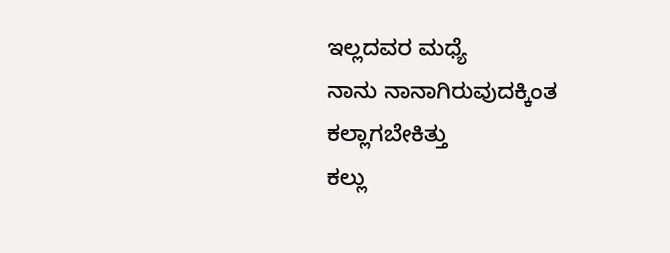ಇಲ್ಲದವರ ಮಧ್ಯೆ
ನಾನು ನಾನಾಗಿರುವುದಕ್ಕಿಂತ
ಕಲ್ಲಾಗಬೇಕಿತ್ತು
ಕಲ್ಲು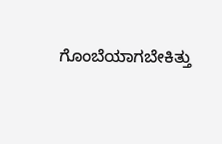ಗೊಂಬೆಯಾಗಬೇಕಿತ್ತು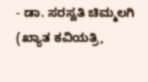- ಡಾ. ಸರಸ್ವತಿ ಚಿಮ್ಮಲಗಿ (ಖ್ಯಾತ ಕವಿಯತ್ರಿ,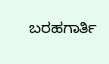ಬರಹಗಾರ್ತಿ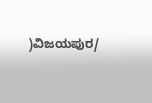)ವಿಜಯಪುರ/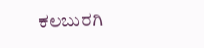ಕಲಬುರಗಿ